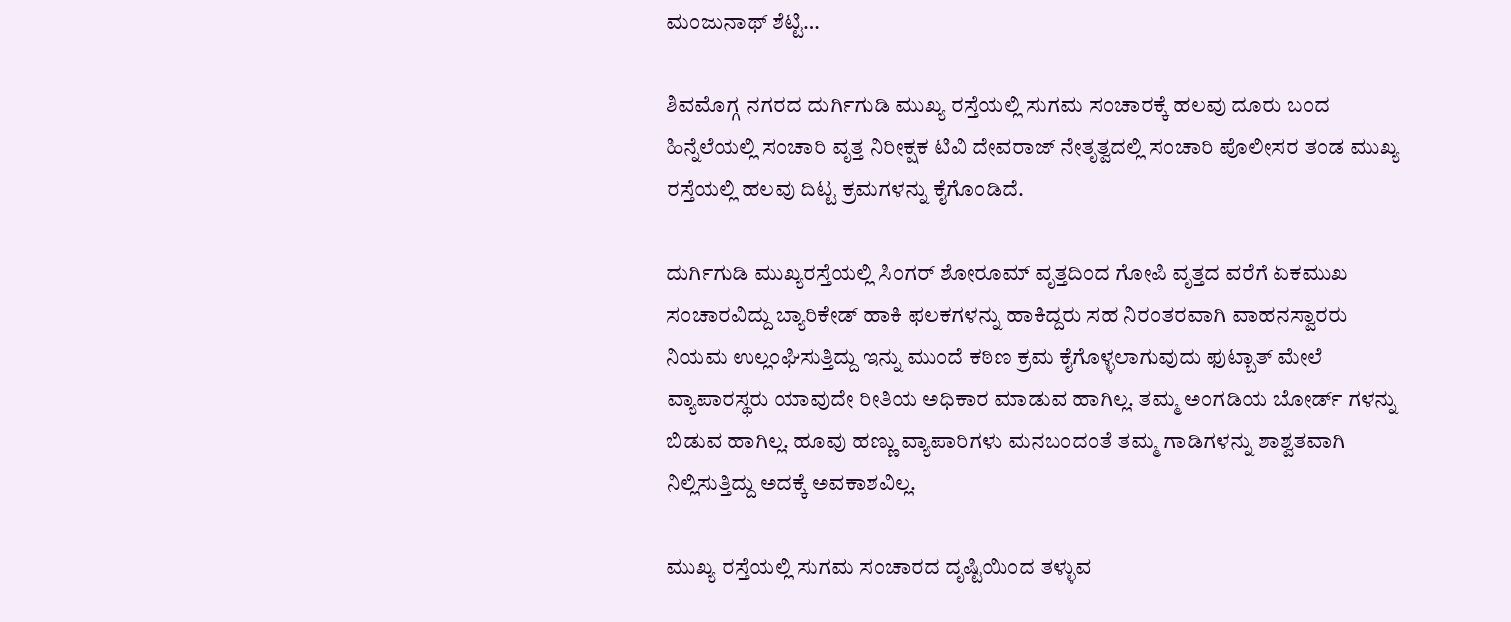ಮಂಜುನಾಥ್ ಶೆಟ್ಟಿ…

ಶಿವಮೊಗ್ಗ ನಗರದ ದುರ್ಗಿಗುಡಿ ಮುಖ್ಯ ರಸ್ತೆಯಲ್ಲಿ ಸುಗಮ ಸಂಚಾರಕ್ಕೆ ಹಲವು ದೂರು ಬಂದ ಹಿನ್ನೆಲೆಯಲ್ಲಿ ಸಂಚಾರಿ ವೃತ್ತ ನಿರೀಕ್ಷಕ ಟಿವಿ ದೇವರಾಜ್ ನೇತೃತ್ವದಲ್ಲಿ ಸಂಚಾರಿ ಪೊಲೀಸರ ತಂಡ ಮುಖ್ಯ ರಸ್ತೆಯಲ್ಲಿ ಹಲವು ದಿಟ್ಟ ಕ್ರಮಗಳನ್ನು ಕೈಗೊಂಡಿದೆ.

ದುರ್ಗಿಗುಡಿ ಮುಖ್ಯರಸ್ತೆಯಲ್ಲಿ ಸಿಂಗರ್ ಶೋರೂಮ್ ವೃತ್ತದಿಂದ ಗೋಪಿ ವೃತ್ತದ ವರೆಗೆ ಏಕಮುಖ ಸಂಚಾರವಿದ್ದು ಬ್ಯಾರಿಕೇಡ್ ಹಾಕಿ ಫಲಕಗಳನ್ನು ಹಾಕಿದ್ದರು ಸಹ ನಿರಂತರವಾಗಿ ವಾಹನಸ್ವಾರರು ನಿಯಮ ಉಲ್ಲಂಘಿಸುತ್ತಿದ್ದು ಇನ್ನು ಮುಂದೆ ಕಠಿಣ ಕ್ರಮ ಕೈಗೊಳ್ಳಲಾಗುವುದು ಫುಟ್ಬಾತ್ ಮೇಲೆ ವ್ಯಾಪಾರಸ್ಥರು ಯಾವುದೇ ರೀತಿಯ ಅಧಿಕಾರ ಮಾಡುವ ಹಾಗಿಲ್ಲ. ತಮ್ಮ ಅಂಗಡಿಯ ಬೋರ್ಡ್ ಗಳನ್ನು ಬಿಡುವ ಹಾಗಿಲ್ಲ. ಹೂವು ಹಣ್ಣು ವ್ಯಾಪಾರಿಗಳು ಮನಬಂದಂತೆ ತಮ್ಮ ಗಾಡಿಗಳನ್ನು ಶಾಶ್ವತವಾಗಿ ನಿಲ್ಲಿಸುತ್ತಿದ್ದು ಅದಕ್ಕೆ ಅವಕಾಶವಿಲ್ಲ.

ಮುಖ್ಯ ರಸ್ತೆಯಲ್ಲಿ ಸುಗಮ ಸಂಚಾರದ ದೃಷ್ಟಿಯಿಂದ ತಳ್ಳುವ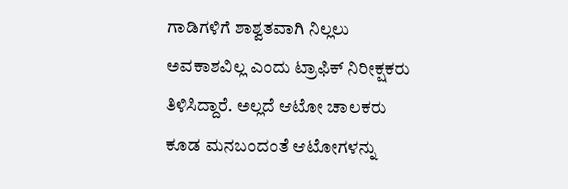ಗಾಡಿಗಳಿಗೆ ಶಾಶ್ವತವಾಗಿ ನಿಲ್ಲಲು ಅವಕಾಶವಿಲ್ಲ ಎಂದು ಟ್ರಾಫಿಕ್ ನಿರೀಕ್ಷಕರು ತಿಳಿಸಿದ್ದಾರೆ. ಅಲ್ಲದೆ ಆಟೋ ಚಾಲಕರು ಕೂಡ ಮನಬಂದಂತೆ ಆಟೋಗಳನ್ನು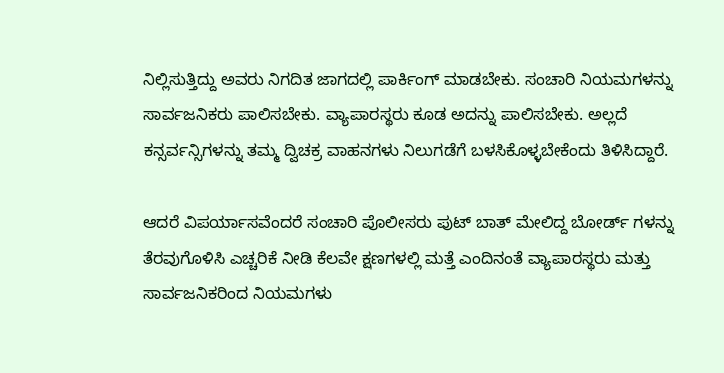ನಿಲ್ಲಿಸುತ್ತಿದ್ದು ಅವರು ನಿಗದಿತ ಜಾಗದಲ್ಲಿ ಪಾರ್ಕಿಂಗ್ ಮಾಡಬೇಕು. ಸಂಚಾರಿ ನಿಯಮಗಳನ್ನು ಸಾರ್ವಜನಿಕರು ಪಾಲಿಸಬೇಕು. ವ್ಯಾಪಾರಸ್ಥರು ಕೂಡ ಅದನ್ನು ಪಾಲಿಸಬೇಕು. ಅಲ್ಲದೆ ಕನ್ಸರ್ವನ್ಸಿಗಳನ್ನು ತಮ್ಮ ದ್ವಿಚಕ್ರ ವಾಹನಗಳು ನಿಲುಗಡೆಗೆ ಬಳಸಿಕೊಳ್ಳಬೇಕೆಂದು ತಿಳಿಸಿದ್ದಾರೆ.

ಆದರೆ ವಿಪರ್ಯಾಸವೆಂದರೆ ಸಂಚಾರಿ ಪೊಲೀಸರು ಪುಟ್ ಬಾತ್ ಮೇಲಿದ್ದ ಬೋರ್ಡ್ ಗಳನ್ನು ತೆರವುಗೊಳಿಸಿ ಎಚ್ಚರಿಕೆ ನೀಡಿ ಕೆಲವೇ ಕ್ಷಣಗಳಲ್ಲಿ ಮತ್ತೆ ಎಂದಿನಂತೆ ವ್ಯಾಪಾರಸ್ಥರು ಮತ್ತು ಸಾರ್ವಜನಿಕರಿಂದ ನಿಯಮಗಳು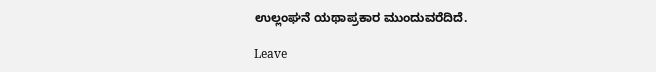ಉಲ್ಲಂಘನೆ ಯಥಾಪ್ರಕಾರ ಮುಂದುವರೆದಿದೆ.

Leave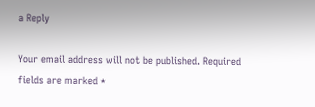a Reply

Your email address will not be published. Required fields are marked *